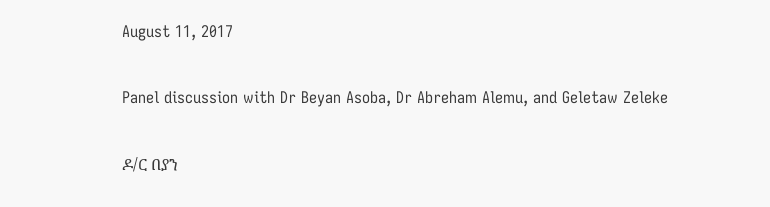August 11, 2017

Panel discussion with Dr Beyan Asoba, Dr Abreham Alemu, and Geletaw Zeleke

ዶ/ር በያን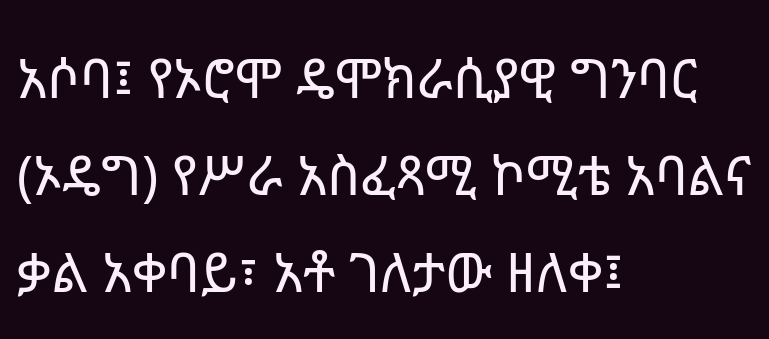አሶባ፤ የኦሮሞ ዴሞክራሲያዊ ግንባር (ኦዴግ) የሥራ አስፈጻሚ ኮሚቴ አባልና ቃል አቀባይ፣ አቶ ገለታው ዘለቀ፤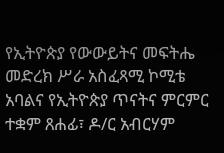የኢትዮጵያ የውውይትና መፍትሔ መድረክ ሥራ አስፈጻሚ ኮሚቴ አባልና የኢትዮጵያ ጥናትና ምርምር ተቋም ጸሐፊ፣ ዶ/ር አብርሃም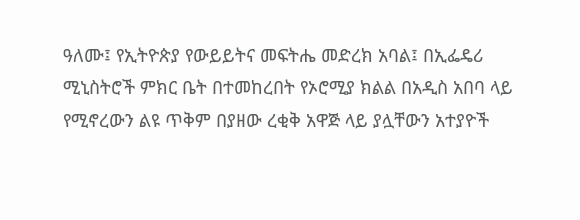ዓለሙ፤ የኢትዮጵያ የውይይትና መፍትሔ መድረክ አባል፤ በኢፌዴሪ ሚኒስትሮች ምክር ቤት በተመከረበት የኦሮሚያ ክልል በአዲስ አበባ ላይ የሚኖረውን ልዩ ጥቅም በያዘው ረቂቅ አዋጅ ላይ ያሏቸውን አተያዮች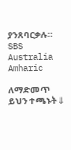ያንጸባርቃሉ። SBS Australia Amharic

ለማድመጥ ይህን ተጫኑት⇓